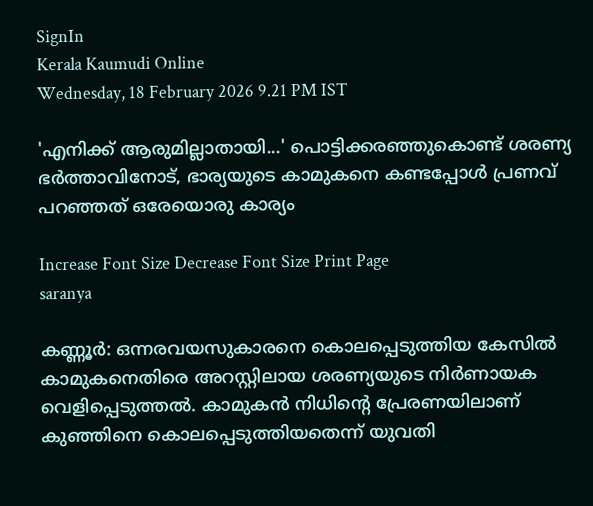SignIn
Kerala Kaumudi Online
Wednesday, 18 February 2026 9.21 PM IST

'എനിക്ക് ആരുമില്ലാതായി...' പൊട്ടിക്കരഞ്ഞുകൊണ്ട് ശരണ്യ ഭർത്താവിനോട്, ഭാര്യയുടെ കാമുകനെ കണ്ടപ്പോൾ പ്രണവ് പറഞ്ഞത് ഒരേയൊരു കാര്യം

Increase Font Size Decrease Font Size Print Page
saranya

കണ്ണൂർ: ഒന്നരവയസുകാരനെ കൊലപ്പെടുത്തിയ കേസിൽ കാമുകനെതിരെ അറസ്റ്റിലായ ശരണ്യയുടെ നിർണായക വെളിപ്പെടുത്തൽ. കാമുകൻ നിധിന്റെ പ്രേരണയിലാണ് കുഞ്ഞിനെ കൊലപ്പെടുത്തിയതെന്ന് യുവതി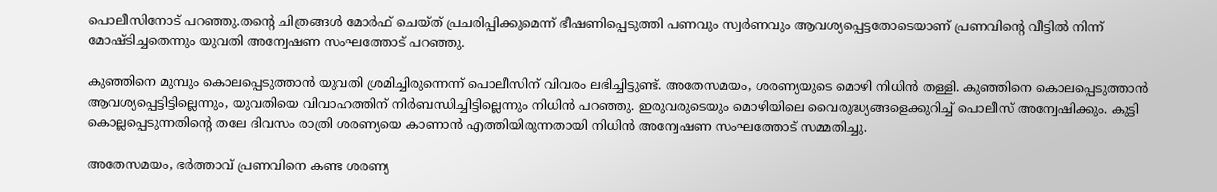പൊലീസിനോട് പറഞ്ഞു.തന്റെ ചിത്രങ്ങൾ മോർഫ് ചെയ്ത് പ്രചരിപ്പിക്കുമെന്ന് ഭീഷണിപ്പെടുത്തി പണവും സ്വർണവും ആവശ്യപ്പെട്ടതോടെയാണ് പ്രണവിന്റെ വീട്ടിൽ നിന്ന് മോഷ്ടിച്ചതെന്നും യുവതി അന്വേഷണ സംഘത്തോട് പറഞ്ഞു.

കുഞ്ഞിനെ മുമ്പും കൊലപ്പെടുത്താൻ യുവതി ശ്രമിച്ചിരുന്നെന്ന് പൊലീസിന് വിവരം ലഭിച്ചിട്ടുണ്ട്. അതേസമയം, ശരണ്യയുടെ മൊഴി നിധിൻ തള്ളി. കുഞ്ഞിനെ കൊലപ്പെടുത്താൻ ആവശ്യപ്പെട്ടിട്ടില്ലെന്നും, യുവതിയെ വിവാഹത്തിന് നിർബന്ധിച്ചിട്ടില്ലെന്നും നിധിൻ പറഞ്ഞു. ഇരുവരുടെയും മൊഴിയിലെ വൈരുദ്ധ്യങ്ങളെക്കുറിച്ച് പൊലീസ് അന്വേഷിക്കും. കുട്ടി കൊല്ലപ്പെടുന്നതിന്റെ തലേ ദിവസം രാത്രി ശരണ്യയെ കാണാൻ എത്തിയിരുന്നതായി നിധിൻ അന്വേഷണ സംഘത്തോട് സമ്മതിച്ചു.

അതേസമയം, ഭർത്താവ് പ്രണവിനെ കണ്ട ശരണ്യ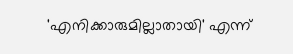'എനിക്കാരുമില്ലാതായി' എന്ന്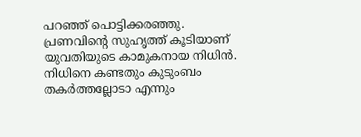പറഞ്ഞ് പൊട്ടിക്കരഞ്ഞു. പ്രണവിന്റെ സുഹൃത്ത് കൂടിയാണ് യുവതിയുടെ കാമുകനായ നിധിൻ. നിധിനെ കണ്ടതും കുടുംബം തകർത്തല്ലോടാ എന്നും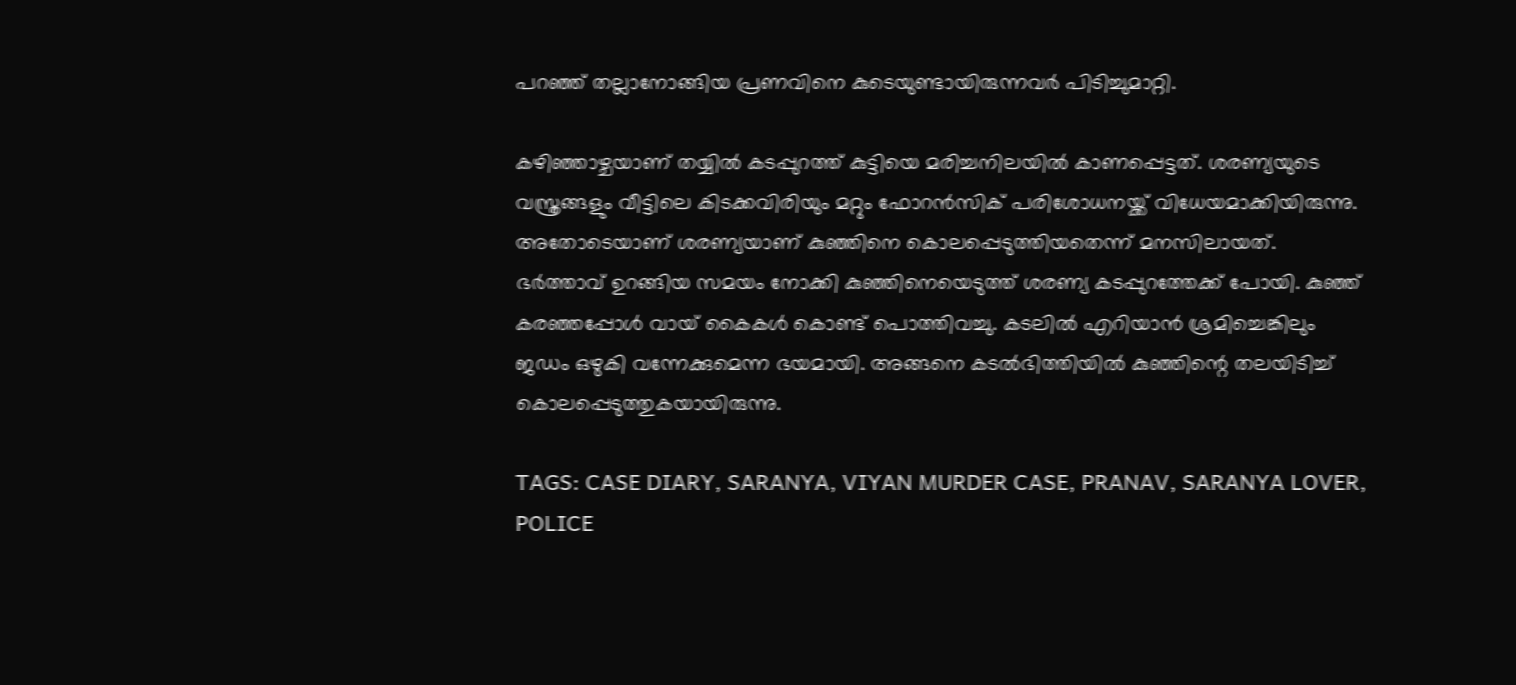പറഞ്ഞ് തല്ലാനോങ്ങിയ പ്രണവിനെ കുടെയുണ്ടായിരുന്നവർ പിടിച്ചുമാറ്റി.

കഴിഞ്ഞാഴ്ചയാണ് തയ്യിൽ കടപ്പുറത്ത് കുട്ടിയെ മരിച്ചനിലയിൽ കാണപ്പെട്ടത്. ശരണ്യയുടെ വസ്ത്രങ്ങളും വീട്ടിലെ കിടക്കവിരിയും മറ്റും ഫോറൻസിക് പരിശോധനയ്ക്ക് വിധേയമാക്കിയിരുന്നു. അതോടെയാണ് ശരണ്യയാണ് കുഞ്ഞിനെ കൊലപ്പെടുത്തിയതെന്ന് മനസിലായത്. ഭർത്താവ് ഉറങ്ങിയ സമയം നോക്കി കുഞ്ഞിനെയെടുത്ത് ശരണ്യ കടപ്പുറത്തേക്ക് പോയി. കുഞ്ഞ് കരഞ്ഞപ്പോൾ വായ് കൈകൾ കൊണ്ട് പൊത്തിവച്ചു. കടലിൽ എറിയാൻ ശ്രമിച്ചെങ്കിലും ജഡം ഒഴുകി വന്നേക്കുമെന്ന ഭയമായി. അങ്ങനെ കടൽഭിത്തിയിൽ കുഞ്ഞിന്റെ തലയിടിച്ച് കൊലപ്പെടുത്തുകയായിരുന്നു.

TAGS: CASE DIARY, SARANYA, VIYAN MURDER CASE, PRANAV, SARANYA LOVER, POLICE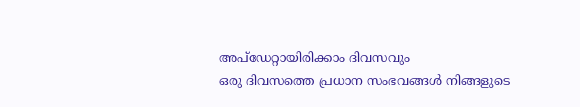അപ്ഡേറ്റായിരിക്കാം ദിവസവും
ഒരു ദിവസത്തെ പ്രധാന സംഭവങ്ങൾ നിങ്ങളുടെ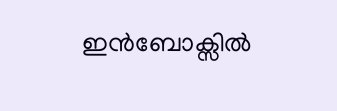ഇൻബോക്സിൽ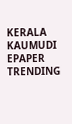KERALA KAUMUDI EPAPER
TRENDING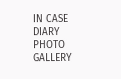IN CASE DIARY
PHOTO GALLERY